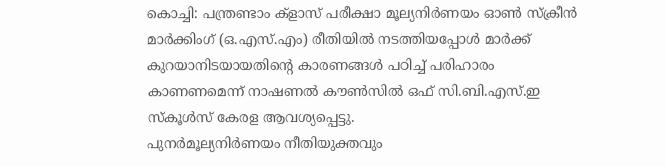കൊച്ചി: പന്ത്രണ്ടാം ക്ളാസ് പരീക്ഷാ മൂല്യനിർണയം ഓൺ സ്ക്രീൻ മാർക്കിംഗ് (ഒ.എസ്.എം) രീതിയിൽ നടത്തിയപ്പോൾ മാർക്ക് കുറയാനിടയായതിന്റെ കാരണങ്ങൾ പഠിച്ച് പരിഹാരം കാണണമെന്ന് നാഷണൽ കൗൺസിൽ ഒഫ് സി.ബി.എസ്.ഇ സ്കൂൾസ് കേരള ആവശ്യപ്പെട്ടു.
പുനർമൂല്യനിർണയം നീതിയുക്തവും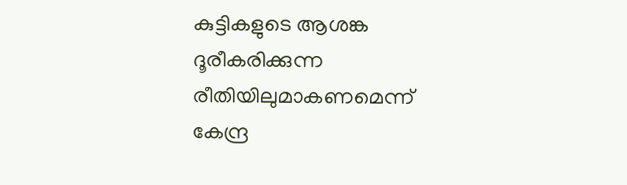കുട്ടികളുടെ ആശങ്ക ദൂരീകരിക്കുന്ന രീതിയിലുമാകണമെന്ന് കേന്ദ്ര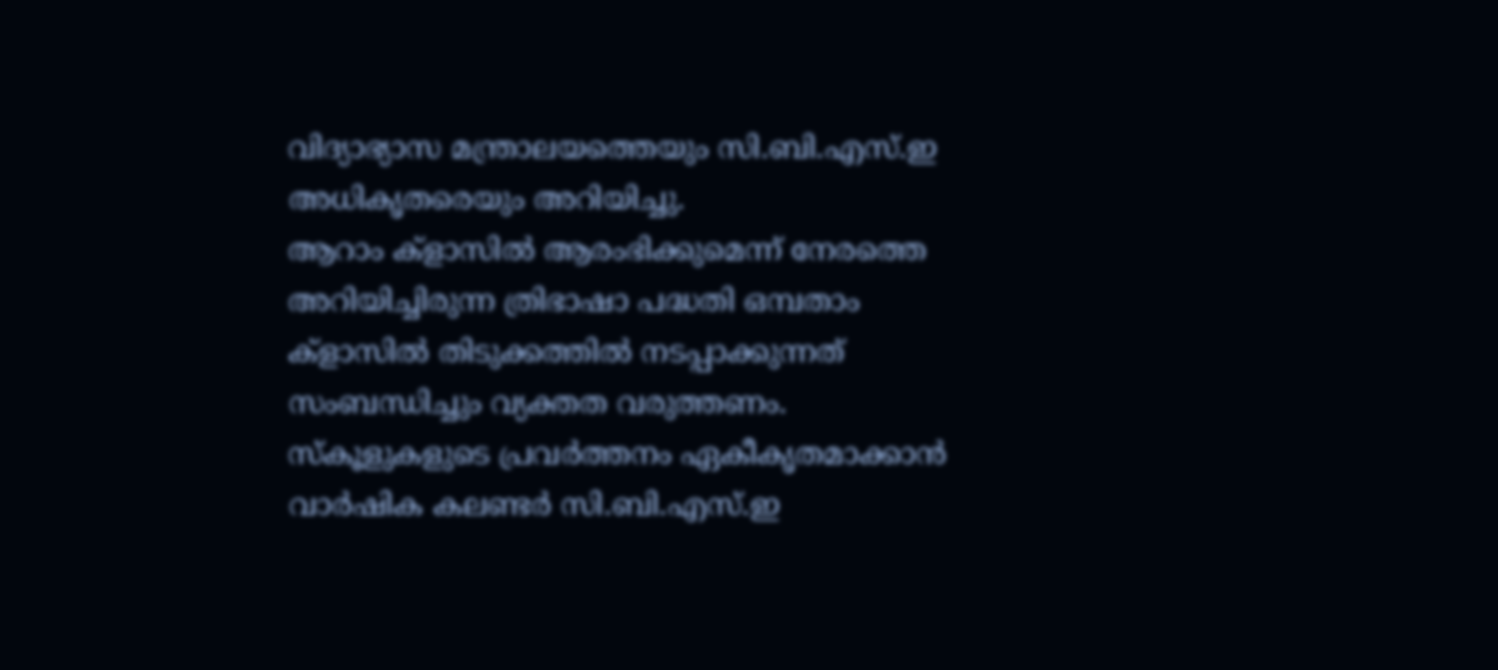വിദ്യാഭ്യാസ മന്ത്രാലയത്തെയും സി.ബി.എസ്.ഇ അധികൃതരെയും അറിയിച്ചു.
ആറാം ക്ളാസിൽ ആരംഭിക്കുമെന്ന് നേരത്തെ അറിയിച്ചിരുന്ന ത്രിഭാഷാ പദ്ധതി ഒമ്പതാം ക്ളാസിൽ തിടുക്കത്തിൽ നടപ്പാക്കുന്നത് സംബന്ധിച്ചും വ്യക്തത വരുത്തണം.
സ്കൂളുകളുടെ പ്രവർത്തനം ഏകീകൃതമാക്കാൻ വാർഷിക കലണ്ടർ സി.ബി.എസ്.ഇ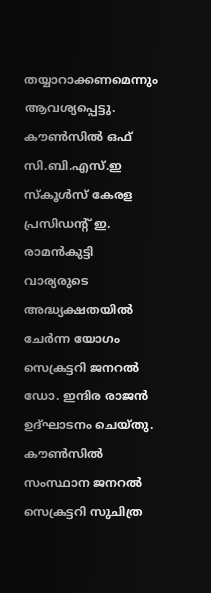തയ്യാറാക്കണമെന്നും ആവശ്യപ്പെട്ടു.
കൗൺസിൽ ഒഫ് സി.ബി.എസ്.ഇ സ്കൂൾസ് കേരള പ്രസിഡന്റ് ഇ. രാമൻകുട്ടി വാര്യരുടെ അദ്ധ്യക്ഷതയിൽ ചേർന്ന യോഗം സെക്രട്ടറി ജനറൽ ഡോ. ഇന്ദിര രാജൻ ഉദ്ഘാടനം ചെയ്തു. കൗൺസിൽ സംസ്ഥാന ജനറൽ സെക്രട്ടറി സുചിത്ര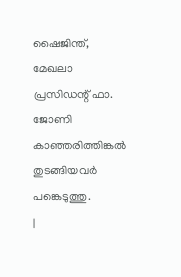ഷൈജിന്ത്, മേഖലാ പ്രസിഡന്റ് ഫാ. ജോണി കാഞ്ഞരിത്തിങ്കൽ തുടങ്ങിയവർ പങ്കെടുത്തു.
|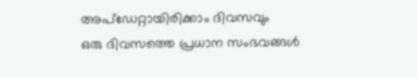അപ്ഡേറ്റായിരിക്കാം ദിവസവും
ഒരു ദിവസത്തെ പ്രധാന സംഭവങ്ങൾ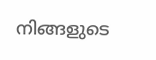നിങ്ങളുടെ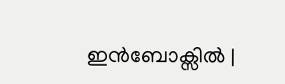ഇൻബോക്സിൽ |